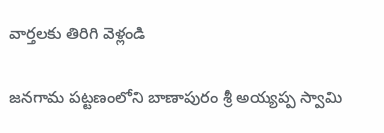వార్తలకు తిరిగి వెళ్లండి

జనగామ పట్టణంలోని బాణాపురం శ్రీ అయ్యప్ప స్వామి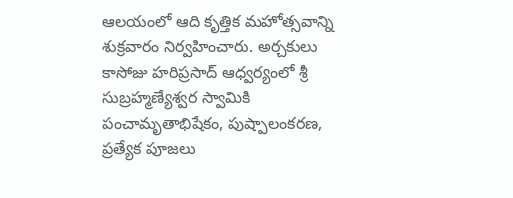ఆలయంలో ఆది కృత్తిక మహోత్సవాన్ని శుక్రవారం నిర్వహించారు. అర్చకులు కాసోజు హరిప్రసాద్ ఆధ్వర్యంలో శ్రీ సుబ్రహ్మణ్యేశ్వర స్వామికి పంచామృతాభిషేకం, పుష్పాలంకరణ, ప్రత్యేక పూజలు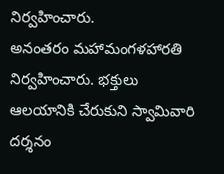నిర్వహించారు.
అనంతరం మహామంగళహారతి నిర్వహించారు. భక్తులు ఆలయానికి చేరుకుని స్వామివారి దర్శనం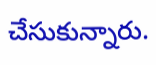చేసుకున్నారు.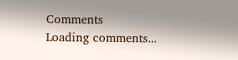Comments
Loading comments...